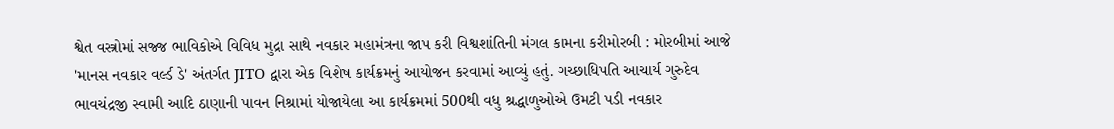શ્વેત વસ્ત્રોમાં સજ્જ ભાવિકોએ વિવિધ મુદ્રા સાથે નવકાર મહામંત્રના જાપ કરી વિશ્વશાંતિની મંગલ કામના કરીમોરબી : મોરબીમાં આજે 'માનસ નવકાર વર્લ્ડ ડે' અંતર્ગત JITO દ્વારા એક વિશેષ કાર્યક્રમનું આયોજન કરવામાં આવ્યું હતું. ગચ્છાધિપતિ આચાર્ય ગુરુદેવ ભાવચંદ્રજી સ્વામી આદિ ઠાણાની પાવન નિશ્રામાં યોજાયેલા આ કાર્યક્રમમાં 500થી વધુ શ્રદ્ધાળુઓએ ઉમટી પડી નવકાર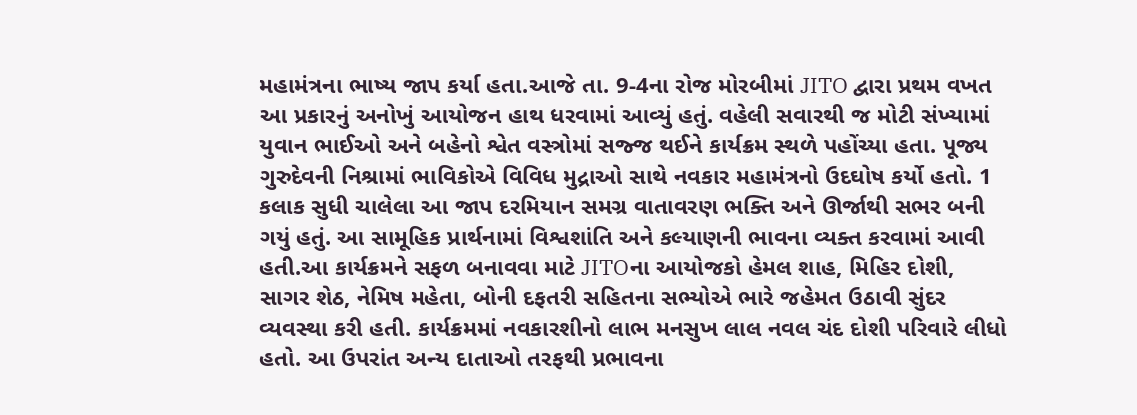મહામંત્રના ભાષ્ય જાપ કર્યા હતા.આજે તા. 9-4ના રોજ મોરબીમાં JITO દ્વારા પ્રથમ વખત આ પ્રકારનું અનોખું આયોજન હાથ ધરવામાં આવ્યું હતું. વહેલી સવારથી જ મોટી સંખ્યામાં યુવાન ભાઈઓ અને બહેનો શ્વેત વસ્ત્રોમાં સજ્જ થઈને કાર્યક્રમ સ્થળે પહોંચ્યા હતા. પૂજ્ય ગુરુદેવની નિશ્રામાં ભાવિકોએ વિવિધ મુદ્રાઓ સાથે નવકાર મહામંત્રનો ઉદઘોષ કર્યો હતો. 1 કલાક સુધી ચાલેલા આ જાપ દરમિયાન સમગ્ર વાતાવરણ ભક્તિ અને ઊર્જાથી સભર બની ગયું હતું. આ સામૂહિક પ્રાર્થનામાં વિશ્વશાંતિ અને કલ્યાણની ભાવના વ્યક્ત કરવામાં આવી હતી.આ કાર્યક્રમને સફળ બનાવવા માટે JITOના આયોજકો હેમલ શાહ, મિહિર દોશી, સાગર શેઠ, નેમિષ મહેતા, બોની દફતરી સહિતના સભ્યોએ ભારે જહેમત ઉઠાવી સુંદર વ્યવસ્થા કરી હતી. કાર્યક્રમમાં નવકારશીનો લાભ મનસુખ લાલ નવલ ચંદ દોશી પરિવારે લીધો હતો. આ ઉપરાંત અન્ય દાતાઓ તરફથી પ્રભાવના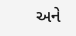અને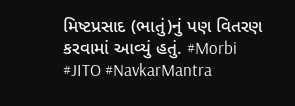મિષ્ટપ્રસાદ (ભાતું)નું પણ વિતરણ કરવામાં આવ્યું હતું. #Morbi #JITO #NavkarMantra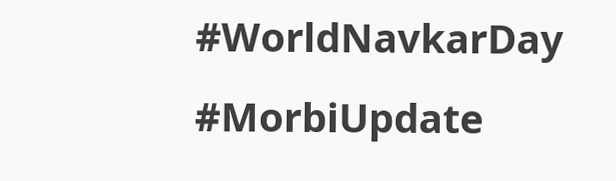#WorldNavkarDay #MorbiUpdate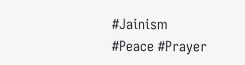#Jainism #Peace #Prayer